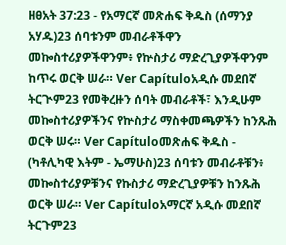ዘፀአት 37:23 - የአማርኛ መጽሐፍ ቅዱስ (ሰማንያ አሃዱ)23 ሰባቱንም መብራቶችዋን መኰስተሪያዎችዋንም፥ የኵስታሪ ማድረጊያዎችዋንም ከጥሩ ወርቅ ሠራ። Ver Capítuloአዲሱ መደበኛ ትርጒም23 የመቅረዙን ሰባት መብራቶች፣ እንዲሁም መኰስተሪያዎችንና የኵስታሪ ማስቀመጫዎችን ከንጹሕ ወርቅ ሠሩ። Ver Capítuloመጽሐፍ ቅዱስ - (ካቶሊካዊ እትም - ኤማሁስ)23 ሰባቱን መብራቶቹን፥ መኰስተሪያዎቹንና የኩስታሪ ማድረጊያዎቹን ከንጹሕ ወርቅ ሠራ። Ver Capítuloአማርኛ አዲሱ መደበኛ ትርጉም23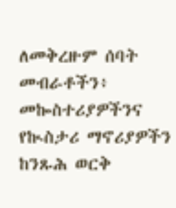ለመቅረዙም ሰባት መብራቶችን፥ መኰስተሪያዎችንና የኲስታሪ ማኖሪያዎችን ከንጹሕ ወርቅ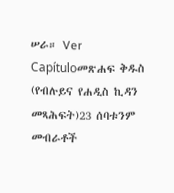ሠራ። Ver Capítuloመጽሐፍ ቅዱስ (የብሉይና የሐዲስ ኪዳን መጻሕፍት)23 ሰባቱንም መብራቶች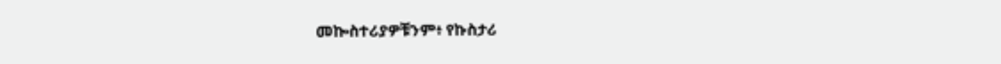መኰስተሪያዎቹንም፥ የኩስታሪ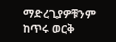ማድረጊያዎቹንም ከጥሩ ወርቅ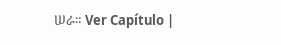ሠራ። Ver Capítulo |